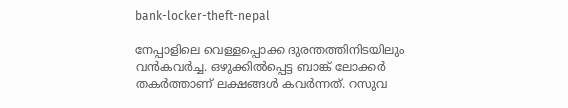bank-locker-theft-nepal

നേപ്പാളിലെ വെള്ളപ്പൊക്ക ദുരന്തത്തിനിടയിലും വന്‍കവര്‍ച്ച. ഒഴുക്കില്‍പ്പെട്ട ബാങ്ക് ലോക്കര്‍ തകര്‍ത്താണ് ലക്ഷങ്ങള്‍ കവര്‍ന്നത്. റസുവ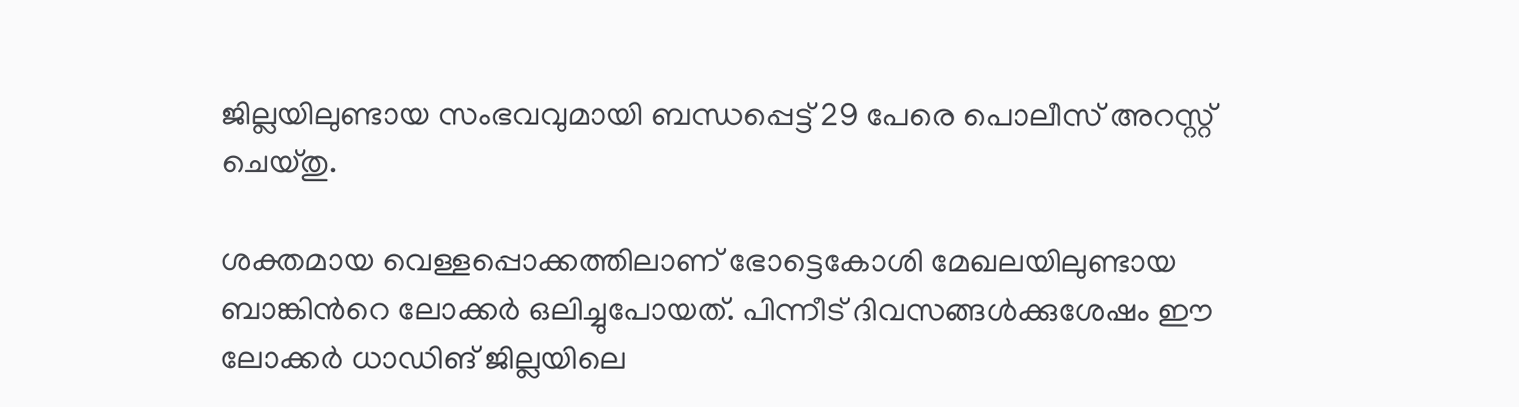ജില്ലയിലുണ്ടായ സംഭവവുമായി ബന്ധപ്പെട്ട് 29 പേരെ പൊലീസ് അറസ്റ്റ് ചെയ്തു.

ശക്തമായ വെള്ളപ്പൊക്കത്തിലാണ് ഭോട്ടെകോശി മേഖലയിലുണ്ടായ ബാങ്കിന്‍റെ ലോക്കര്‍ ഒലിച്ചുപോയത്. പിന്നീട് ദിവസങ്ങള്‍ക്കുശേഷം ഈ ലോക്കര്‍ ധാഡിങ് ജില്ലയിലെ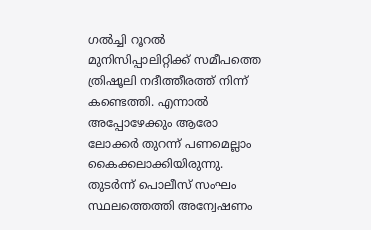ഗല്‍ച്ചി റൂറല്‍ മുനിസിപ്പാലിറ്റിക്ക് സമീപത്തെ ത്രിഷൂലി നദീത്തീരത്ത് നിന്ന് കണ്ടെത്തി. എന്നാല്‍ അപ്പോഴേക്കും ആരോ ലോക്കര്‍ തുറന്ന് പണമെല്ലാം കൈക്കലാക്കിയിരുന്നു. തുടർന്ന് പൊലീസ് സംഘം സ്ഥലത്തെത്തി അന്വേഷണം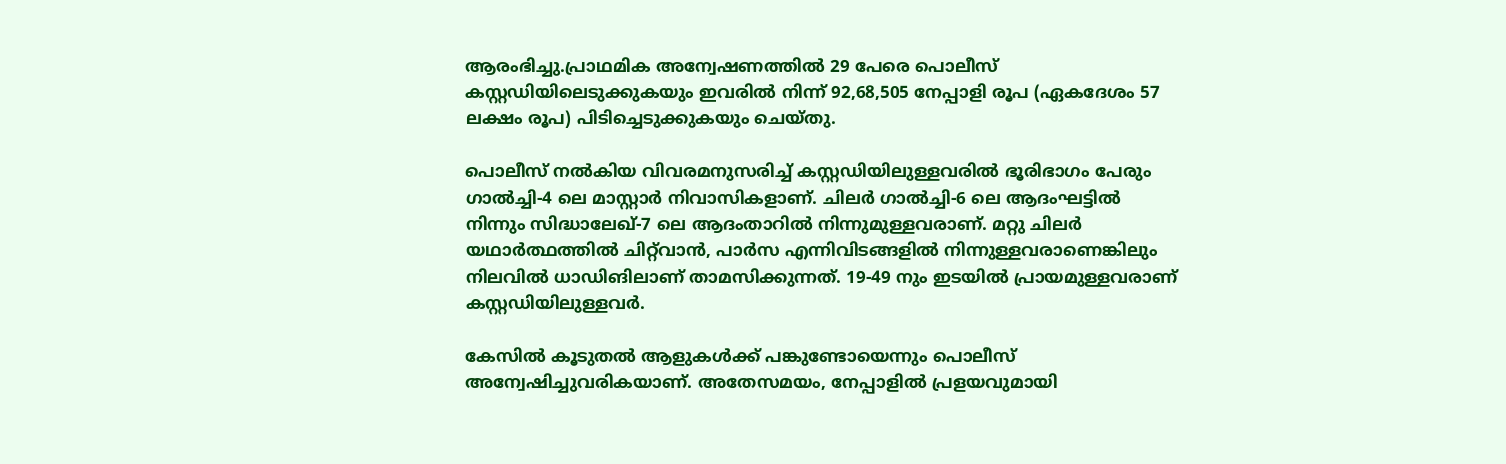ആരംഭിച്ചു.പ്രാഥമിക അന്വേഷണത്തില്‍ 29 പേരെ പൊലീസ് കസ്റ്റഡിയിലെടുക്കുകയും ഇവരില്‍ നിന്ന് 92,68,505 നേപ്പാളി രൂപ (ഏകദേശം 57 ലക്ഷം രൂപ) പിടിച്ചെടുക്കുകയും ചെയ്തു.

പൊലീസ് നല്‍കിയ വിവരമനുസരിച്ച് കസ്റ്റഡിയിലുള്ളവരിൽ ഭൂരിഭാഗം പേരും ഗാൽച്ചി-4 ലെ മാസ്റ്റാർ നിവാസികളാണ്. ചിലർ ഗാൽച്ചി-6 ലെ ആദംഘട്ടിൽ നിന്നും സിദ്ധാലേഖ്-7 ലെ ആദംതാറിൽ നിന്നുമുള്ളവരാണ്. മറ്റു ചിലർ യഥാർത്ഥത്തിൽ ചിറ്റ്‌വാൻ, പാർസ എന്നിവിടങ്ങളിൽ നിന്നുള്ളവരാണെങ്കിലും നിലവിൽ ധാഡിങിലാണ് താമസിക്കുന്നത്. 19-49 നും ഇടയിൽ പ്രായമുള്ളവരാണ് കസ്റ്റഡിയിലുള്ളവർ.

കേസിൽ കൂടുതൽ ആളുകൾക്ക് പങ്കുണ്ടോയെന്നും പൊലീസ് അന്വേഷിച്ചുവരികയാണ്. അതേസമയം, നേപ്പാളിൽ പ്രളയവുമായി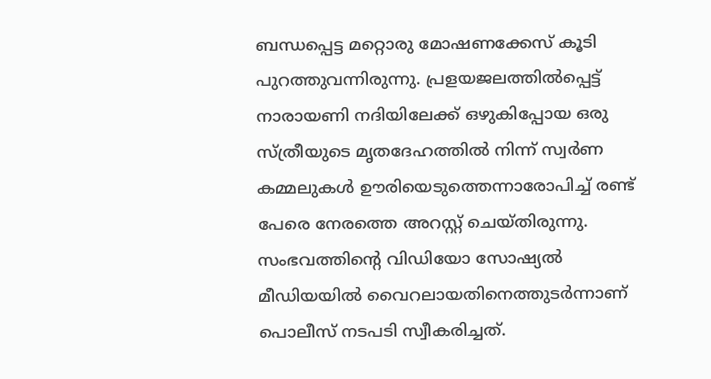ബന്ധപ്പെട്ട മറ്റൊരു മോഷണക്കേസ് കൂടി പുറത്തുവന്നിരുന്നു. പ്രളയജലത്തിൽപ്പെട്ട് നാരായണി നദിയിലേക്ക് ഒഴുകിപ്പോയ ഒരു സ്ത്രീയുടെ മൃതദേഹത്തിൽ നിന്ന് സ്വർണ കമ്മലുകൾ ഊരിയെടുത്തെന്നാരോപിച്ച് രണ്ട് പേരെ നേരത്തെ അറസ്റ്റ് ചെയ്തിരുന്നു. സംഭവത്തിന്റെ വിഡിയോ സോഷ്യൽ മീഡിയയിൽ വൈറലായതിനെത്തുടർന്നാണ് പൊലീസ് നടപടി സ്വീകരിച്ചത്.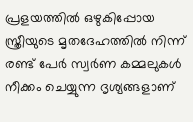പ്രളയത്തിൽ ഒഴുകിപ്പോയ സ്ത്രീയുടെ മൃതദേഹത്തിൽ നിന്ന് രണ്ട് പേർ സ്വർണ കമ്മലുകൾ നീക്കം ചെയ്യുന്ന ദൃശ്യങ്ങളാണ്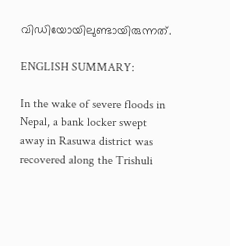വിഡിയോയിലുണ്ടായിരുന്നത്.

ENGLISH SUMMARY:

In the wake of severe floods in Nepal, a bank locker swept away in Rasuwa district was recovered along the Trishuli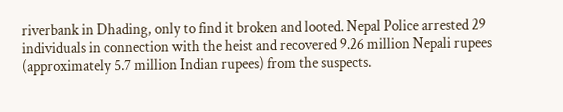riverbank in Dhading, only to find it broken and looted. Nepal Police arrested 29 individuals in connection with the heist and recovered 9.26 million Nepali rupees (approximately 5.7 million Indian rupees) from the suspects.